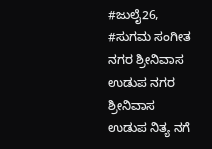#ಜುಲೈ26, #ಸುಗಮ ಸಂಗೀತ ನಗರ ಶ್ರೀನಿವಾಸ ಉಡುಪ ನಗರ ಶ್ರೀನಿವಾಸ ಉಡುಪ ನಿತ್ಯ ನಗೆ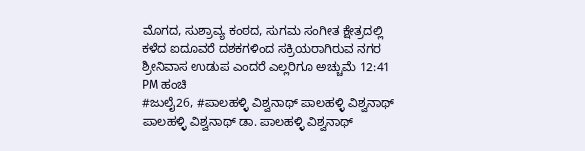ಮೊಗದ, ಸುಶ್ರಾವ್ಯ ಕಂಠದ, ಸುಗಮ ಸಂಗೀತ ಕ್ಷೇತ್ರದಲ್ಲಿ ಕಳೆದ ಐದೂವರೆ ದಶಕಗಳಿಂದ ಸಕ್ರಿಯರಾಗಿರುವ ನಗರ ಶ್ರೀನಿವಾಸ ಉಡುಪ ಎಂದರೆ ಎಲ್ಲರಿಗೂ ಅಚ್ಚುಮೆ 12:41 PM ಹಂಚಿ
#ಜುಲೈ26, #ಪಾಲಹಳ್ಳಿ ವಿಶ್ವನಾಥ್ ಪಾಲಹಳ್ಳಿ ವಿಶ್ವನಾಥ್ ಪಾಲಹಳ್ಳಿ ವಿಶ್ವನಾಥ್ ಡಾ. ಪಾಲಹಳ್ಳಿ ವಿಶ್ವನಾಥ್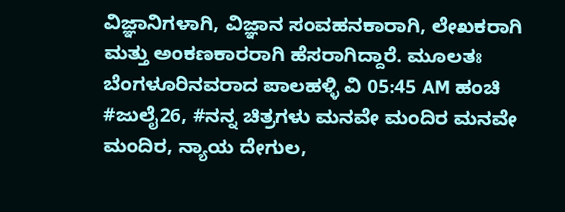ವಿಜ್ಞಾನಿಗಳಾಗಿ, ವಿಜ್ಞಾನ ಸಂವಹನಕಾರಾಗಿ, ಲೇಖಕರಾಗಿ ಮತ್ತು ಅಂಕಣಕಾರರಾಗಿ ಹೆಸರಾಗಿದ್ದಾರೆ. ಮೂಲತಃ ಬೆಂಗಳೂರಿನವರಾದ ಪಾಲಹಳ್ಳಿ ವಿ 05:45 AM ಹಂಚಿ
#ಜುಲೈ26, #ನನ್ನ ಚಿತ್ರಗಳು ಮನವೇ ಮಂದಿರ ಮನವೇ ಮಂದಿರ, ನ್ಯಾಯ ದೇಗುಲ,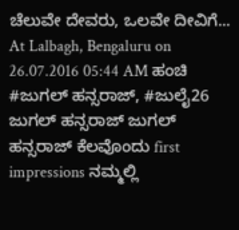ಚೆಲುವೇ ದೇವರು, ಒಲವೇ ದೀವಿಗೆ... At Lalbagh, Bengaluru on 26.07.2016 05:44 AM ಹಂಚಿ
#ಜುಗಲ್ ಹನ್ಸರಾಜ್, #ಜುಲೈ26 ಜುಗಲ್ ಹನ್ಸರಾಜ್ ಜುಗಲ್ ಹನ್ಸರಾಜ್ ಕೆಲವೊಂದು first impressions ನಮ್ಮಲ್ಲಿ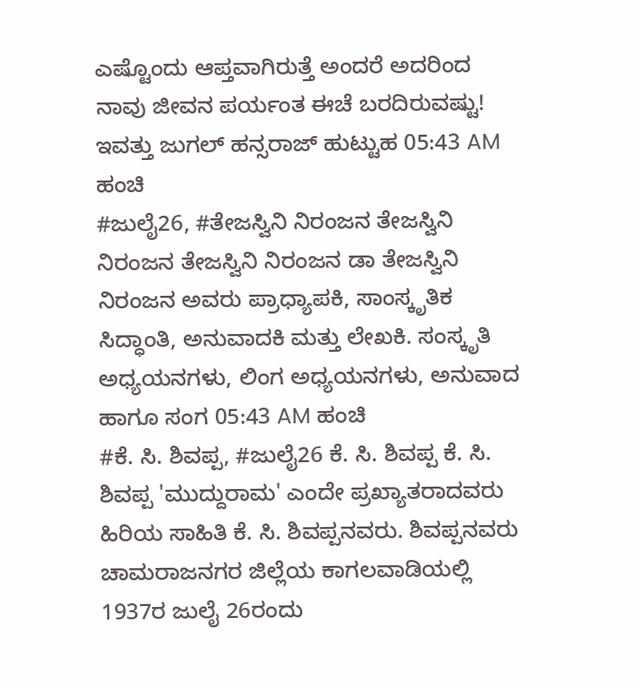ಎಷ್ಟೊಂದು ಆಪ್ತವಾಗಿರುತ್ತೆ ಅಂದರೆ ಅದರಿಂದ ನಾವು ಜೀವನ ಪರ್ಯಂತ ಈಚೆ ಬರದಿರುವಷ್ಟು! ಇವತ್ತು ಜುಗಲ್ ಹನ್ಸರಾಜ್ ಹುಟ್ಟುಹ 05:43 AM ಹಂಚಿ
#ಜುಲೈ26, #ತೇಜಸ್ವಿನಿ ನಿರಂಜನ ತೇಜಸ್ವಿನಿ ನಿರಂಜನ ತೇಜಸ್ವಿನಿ ನಿರಂಜನ ಡಾ ತೇಜಸ್ವಿನಿ ನಿರಂಜನ ಅವರು ಪ್ರಾಧ್ಯಾಪಕಿ, ಸಾಂಸ್ಕೃತಿಕ ಸಿದ್ಧಾಂತಿ, ಅನುವಾದಕಿ ಮತ್ತು ಲೇಖಕಿ. ಸಂಸ್ಕೃತಿ ಅಧ್ಯಯನಗಳು, ಲಿಂಗ ಅಧ್ಯಯನಗಳು, ಅನುವಾದ ಹಾಗೂ ಸಂಗ 05:43 AM ಹಂಚಿ
#ಕೆ. ಸಿ. ಶಿವಪ್ಪ, #ಜುಲೈ26 ಕೆ. ಸಿ. ಶಿವಪ್ಪ ಕೆ. ಸಿ. ಶಿವಪ್ಪ 'ಮುದ್ದುರಾಮ' ಎಂದೇ ಪ್ರಖ್ಯಾತರಾದವರು ಹಿರಿಯ ಸಾಹಿತಿ ಕೆ. ಸಿ. ಶಿವಪ್ಪನವರು. ಶಿವಪ್ಪನವರು ಚಾಮರಾಜನಗರ ಜಿಲ್ಲೆಯ ಕಾಗಲವಾಡಿಯಲ್ಲಿ 1937ರ ಜುಲೈ 26ರಂದು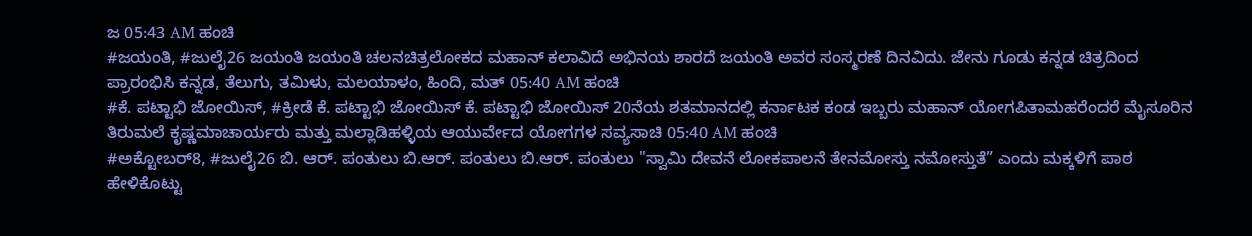ಜ 05:43 AM ಹಂಚಿ
#ಜಯಂತಿ, #ಜುಲೈ26 ಜಯಂತಿ ಜಯಂತಿ ಚಲನಚಿತ್ರಲೋಕದ ಮಹಾನ್ ಕಲಾವಿದೆ ಅಭಿನಯ ಶಾರದೆ ಜಯಂತಿ ಅವರ ಸಂಸ್ಮರಣೆ ದಿನವಿದು. ಜೇನು ಗೂಡು ಕನ್ನಡ ಚಿತ್ರದಿಂದ ಪ್ರಾರಂಭಿಸಿ ಕನ್ನಡ, ತೆಲುಗು, ತಮಿಳು, ಮಲಯಾಳಂ, ಹಿಂದಿ, ಮತ್ 05:40 AM ಹಂಚಿ
#ಕೆ. ಪಟ್ಟಾಭಿ ಜೋಯಿಸ್, #ಕ್ರೀಡೆ ಕೆ. ಪಟ್ಟಾಭಿ ಜೋಯಿಸ್ ಕೆ. ಪಟ್ಟಾಭಿ ಜೋಯಿಸ್ 20ನೆಯ ಶತಮಾನದಲ್ಲಿ ಕರ್ನಾಟಕ ಕಂಡ ಇಬ್ಬರು ಮಹಾನ್ ಯೋಗಪಿತಾಮಹರೆಂದರೆ ಮೈಸೂರಿನ ತಿರುಮಲೆ ಕೃಷ್ಣಮಾಚಾರ್ಯರು ಮತ್ತು ಮಲ್ಲಾಡಿಹಳ್ಳಿಯ ಆಯುರ್ವೇದ ಯೋಗಗಳ ಸವ್ಯಸಾಚಿ 05:40 AM ಹಂಚಿ
#ಅಕ್ಟೋಬರ್8, #ಜುಲೈ26 ಬಿ. ಆರ್. ಪಂತುಲು ಬಿ.ಆರ್. ಪಂತುಲು ಬಿ.ಆರ್. ಪಂತುಲು "ಸ್ವಾಮಿ ದೇವನೆ ಲೋಕಪಾಲನೆ ತೇನಮೋಸ್ತು ನಮೋಸ್ತುತೆ” ಎಂದು ಮಕ್ಕಳಿಗೆ ಪಾಠ ಹೇಳಿಕೊಟ್ಟು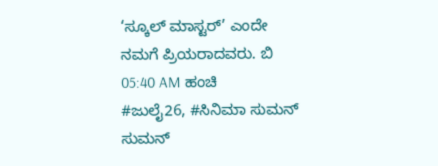‘ಸ್ಕೂಲ್ ಮಾಸ್ಟರ್’ ಎಂದೇ ನಮಗೆ ಪ್ರಿಯರಾದವರು. ಬಿ 05:40 AM ಹಂಚಿ
#ಜುಲೈ26, #ಸಿನಿಮಾ ಸುಮನ್ ಸುಮನ್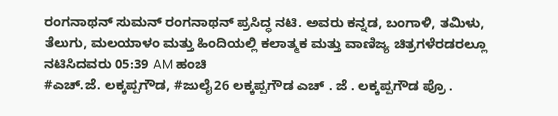ರಂಗನಾಥನ್ ಸುಮನ್ ರಂಗನಾಥನ್ ಪ್ರಸಿದ್ಧ ನಟಿ. ಅವರು ಕನ್ನಡ, ಬಂಗಾಳಿ, ತಮಿಳು, ತೆಲುಗು, ಮಲಯಾಳಂ ಮತ್ತು ಹಿಂದಿಯಲ್ಲಿ ಕಲಾತ್ಮಕ ಮತ್ತು ವಾಣಿಜ್ಯ ಚಿತ್ರಗಳೆರಡರಲ್ಲೂ ನಟಿಸಿದವರು 05:39 AM ಹಂಚಿ
#ಎಚ್.ಜೆ. ಲಕ್ಕಪ್ಪಗೌಡ, #ಜುಲೈ26 ಲಕ್ಕಪ್ಪಗೌಡ ಎಚ್ . ಜೆ . ಲಕ್ಕಪ್ಪಗೌಡ ಪ್ರೊ .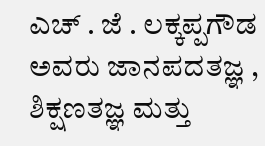ಎಚ್ . ಜೆ . ಲಕ್ಕಪ್ಪಗೌಡ ಅವರು ಜಾನಪದತಜ್ಞ , ಶಿಕ್ಷಣತಜ್ಞ ಮತ್ತು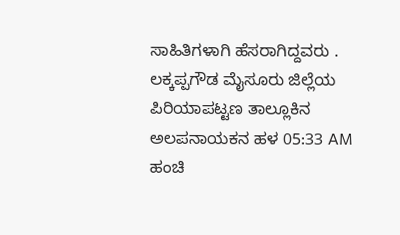ಸಾಹಿತಿಗಳಾಗಿ ಹೆಸರಾಗಿದ್ದವರು . ಲಕ್ಕಪ್ಪಗೌಡ ಮೈಸೂರು ಜಿಲ್ಲೆಯ ಪಿರಿಯಾಪಟ್ಟಣ ತಾಲ್ಲೂಕಿನ ಅಲಪನಾಯಕನ ಹಳ 05:33 AM ಹಂಚಿ